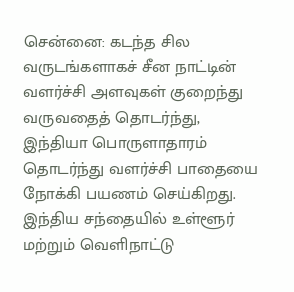சென்னை: கடந்த சில வருடங்களாகச் சீன நாட்டின் வளர்ச்சி அளவுகள் குறைந்து வருவதைத் தொடர்ந்து, இந்தியா பொருளாதாரம் தொடர்ந்து வளர்ச்சி பாதையை நோக்கி பயணம் செய்கிறது.
இந்திய சந்தையில் உள்ளூர் மற்றும் வெளிநாட்டு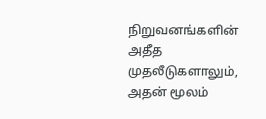நிறுவனங்களின் அதீத முதலீடுகளாலும், அதன் மூலம்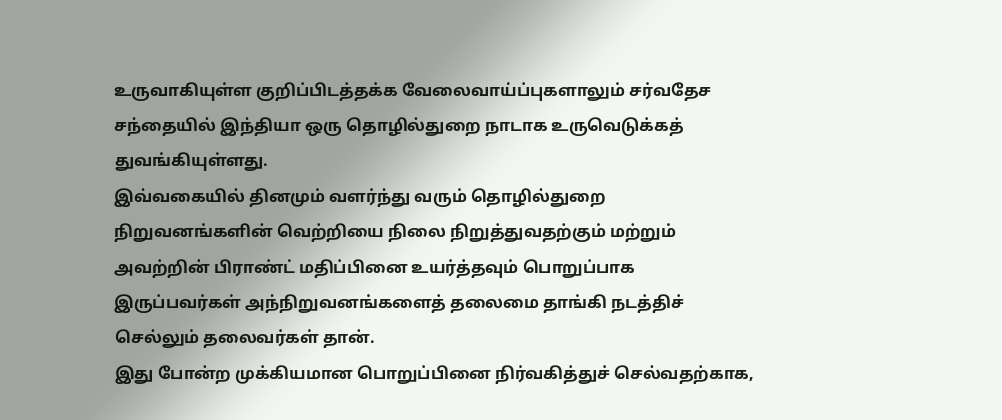உருவாகியுள்ள குறிப்பிடத்தக்க வேலைவாய்ப்புகளாலும் சர்வதேச சந்தையில் இந்தியா ஒரு தொழில்துறை நாடாக உருவெடுக்கத் துவங்கியுள்ளது.
இவ்வகையில் தினமும் வளர்ந்து வரும் தொழில்துறை நிறுவனங்களின் வெற்றியை நிலை நிறுத்துவதற்கும் மற்றும் அவற்றின் பிராண்ட் மதிப்பினை உயர்த்தவும் பொறுப்பாக இருப்பவர்கள் அந்நிறுவனங்களைத் தலைமை தாங்கி நடத்திச் செல்லும் தலைவர்கள் தான்.
இது போன்ற முக்கியமான பொறுப்பினை நிர்வகித்துச் செல்வதற்காக,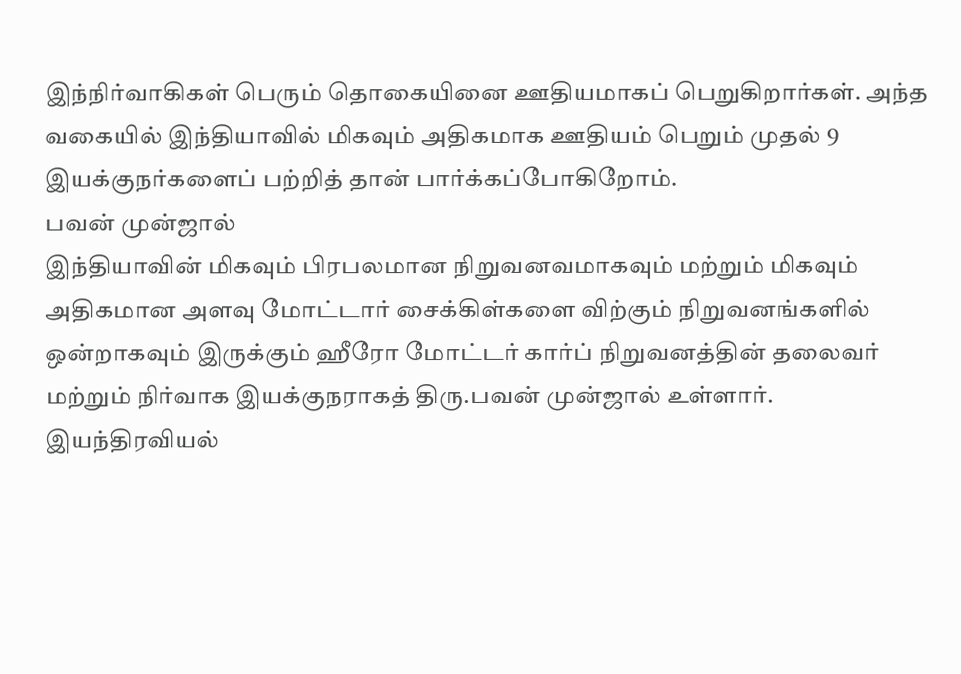இந்நிர்வாகிகள் பெரும் தொகையினை ஊதியமாகப் பெறுகிறார்கள். அந்த வகையில் இந்தியாவில் மிகவும் அதிகமாக ஊதியம் பெறும் முதல் 9 இயக்குநர்களைப் பற்றித் தான் பார்க்கப்போகிறோம்.
பவன் முன்ஜால்
இந்தியாவின் மிகவும் பிரபலமான நிறுவனவமாகவும் மற்றும் மிகவும் அதிகமான அளவு மோட்டார் சைக்கிள்களை விற்கும் நிறுவனங்களில் ஒன்றாகவும் இருக்கும் ஹீரோ மோட்டர் கார்ப் நிறுவனத்தின் தலைவர் மற்றும் நிர்வாக இயக்குநராகத் திரு.பவன் முன்ஜால் உள்ளார்.
இயந்திரவியல்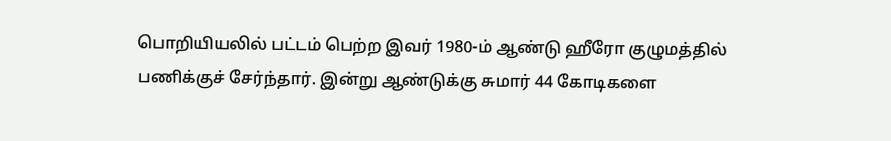பொறியியலில் பட்டம் பெற்ற இவர் 1980-ம் ஆண்டு ஹீரோ குழுமத்தில் பணிக்குச் சேர்ந்தார். இன்று ஆண்டுக்கு சுமார் 44 கோடிகளை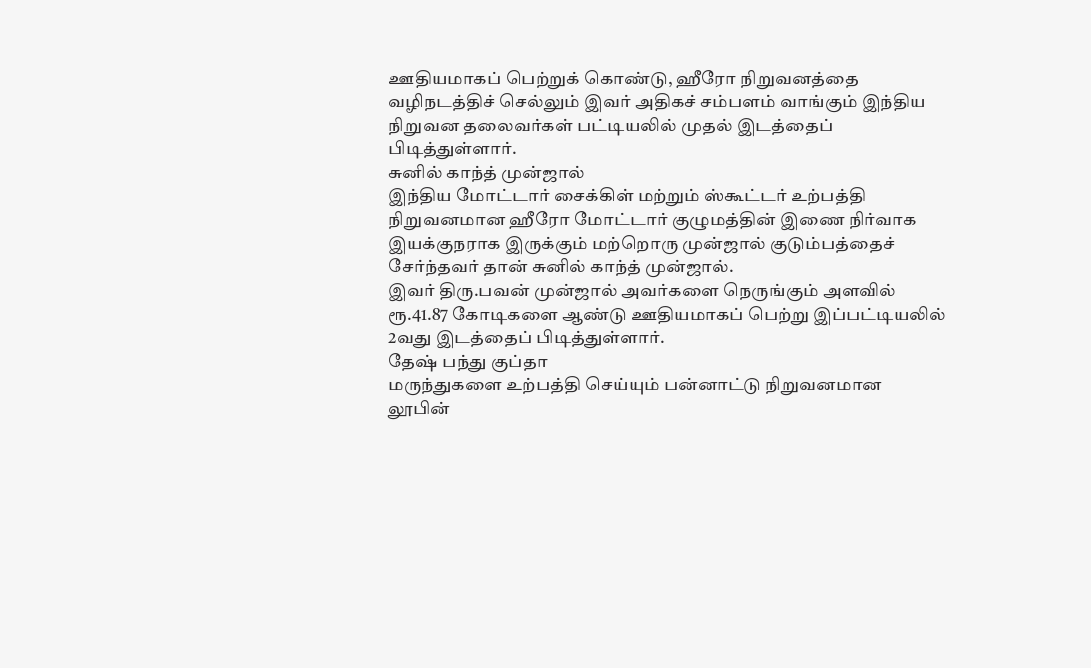ஊதியமாகப் பெற்றுக் கொண்டு, ஹீரோ நிறுவனத்தை வழிநடத்திச் செல்லும் இவர் அதிகச் சம்பளம் வாங்கும் இந்திய நிறுவன தலைவர்கள் பட்டியலில் முதல் இடத்தைப் பிடித்துள்ளார்.
சுனில் காந்த் முன்ஜால்
இந்திய மோட்டார் சைக்கிள் மற்றும் ஸ்கூட்டர் உற்பத்தி நிறுவனமான ஹீரோ மோட்டார் குழுமத்தின் இணை நிர்வாக இயக்குநராக இருக்கும் மற்றொரு முன்ஜால் குடும்பத்தைச் சேர்ந்தவர் தான் சுனில் காந்த் முன்ஜால்.
இவர் திரு.பவன் முன்ஜால் அவர்களை நெருங்கும் அளவில் ரூ.41.87 கோடிகளை ஆண்டு ஊதியமாகப் பெற்று இப்பட்டியலில் 2வது இடத்தைப் பிடித்துள்ளார்.
தேஷ் பந்து குப்தா
மருந்துகளை உற்பத்தி செய்யும் பன்னாட்டு நிறுவனமான லூபின்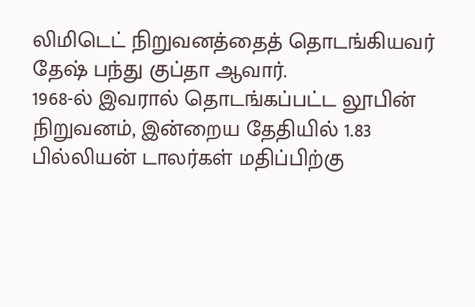லிமிடெட் நிறுவனத்தைத் தொடங்கியவர் தேஷ் பந்து குப்தா ஆவார்.
1968-ல் இவரால் தொடங்கப்பட்ட லூபின் நிறுவனம், இன்றைய தேதியில் 1.83 பில்லியன் டாலர்கள் மதிப்பிற்கு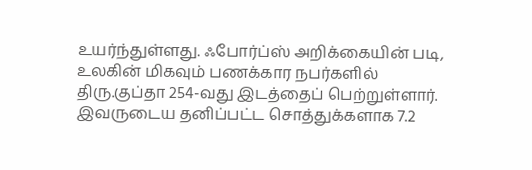உயர்ந்துள்ளது. ஃபோர்ப்ஸ் அறிக்கையின் படி, உலகின் மிகவும் பணக்கார நபர்களில் திரு.குப்தா 254-வது இடத்தைப் பெற்றுள்ளார்.
இவருடைய தனிப்பட்ட சொத்துக்களாக 7.2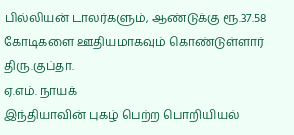பில்லியன் டாலர்களும், ஆண்டுக்கு ரூ.37.58 கோடிகளை ஊதியமாகவும் கொண்டுள்ளார் திரு.குப்தா.
ஏ.எம். நாயக்
இந்தியாவின் புகழ் பெற்ற பொறியியல்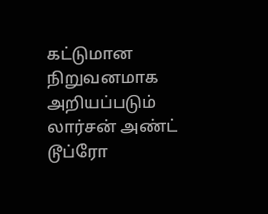கட்டுமான நிறுவனமாக அறியப்படும் லார்சன் அண்ட் டூப்ரோ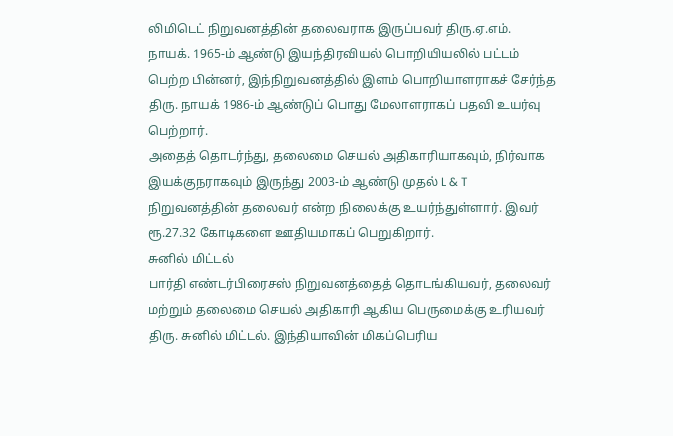லிமிடெட் நிறுவனத்தின் தலைவராக இருப்பவர் திரு.ஏ.எம். நாயக். 1965-ம் ஆண்டு இயந்திரவியல் பொறியியலில் பட்டம் பெற்ற பின்னர், இந்நிறுவனத்தில் இளம் பொறியாளராகச் சேர்ந்த திரு. நாயக் 1986-ம் ஆண்டுப் பொது மேலாளராகப் பதவி உயர்வு பெற்றார்.
அதைத் தொடர்ந்து, தலைமை செயல் அதிகாரியாகவும், நிர்வாக இயக்குநராகவும் இருந்து 2003-ம் ஆண்டு முதல் L & T நிறுவனத்தின் தலைவர் என்ற நிலைக்கு உயர்ந்துள்ளார். இவர் ரூ.27.32 கோடிகளை ஊதியமாகப் பெறுகிறார்.
சுனில் மிட்டல்
பார்தி எண்டர்பிரைசஸ் நிறுவனத்தைத் தொடங்கியவர், தலைவர் மற்றும் தலைமை செயல் அதிகாரி ஆகிய பெருமைக்கு உரியவர் திரு. சுனில் மிட்டல். இந்தியாவின் மிகப்பெரிய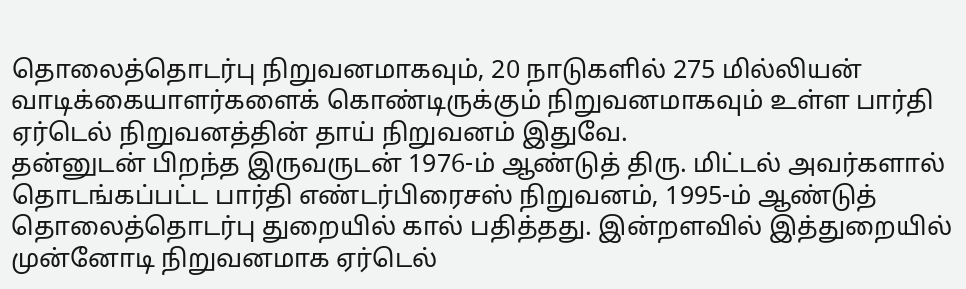தொலைத்தொடர்பு நிறுவனமாகவும், 20 நாடுகளில் 275 மில்லியன் வாடிக்கையாளர்களைக் கொண்டிருக்கும் நிறுவனமாகவும் உள்ள பார்தி ஏர்டெல் நிறுவனத்தின் தாய் நிறுவனம் இதுவே.
தன்னுடன் பிறந்த இருவருடன் 1976-ம் ஆண்டுத் திரு. மிட்டல் அவர்களால் தொடங்கப்பட்ட பார்தி எண்டர்பிரைசஸ் நிறுவனம், 1995-ம் ஆண்டுத் தொலைத்தொடர்பு துறையில் கால் பதித்தது. இன்றளவில் இத்துறையில் முன்னோடி நிறுவனமாக ஏர்டெல்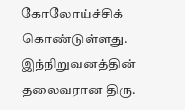கோலோய்ச்சிக் கொண்டுள்ளது. இந்நிறுவனத்தின் தலைவரான திரு.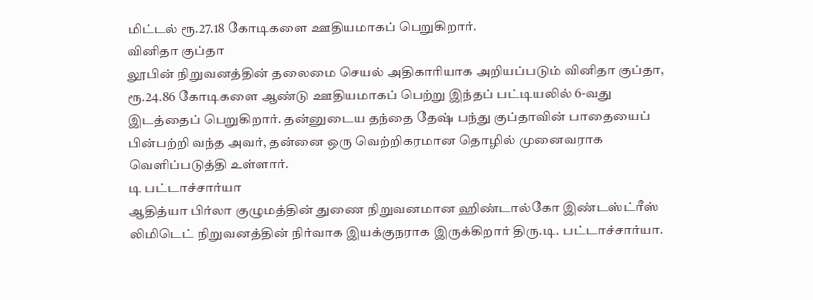மிட்டல் ரூ.27.18 கோடிகளை ஊதியமாகப் பெறுகிறார்.
வினிதா குப்தா
லூபின் நிறுவனத்தின் தலைமை செயல் அதிகாரியாக அறியப்படும் வினிதா குப்தா, ரூ.24.86 கோடிகளை ஆண்டு ஊதியமாகப் பெற்று இந்தப் பட்டியலில் 6-வது இடத்தைப் பெறுகிறார். தன்னுடைய தந்தை தேஷ் பந்து குப்தாவின் பாதையைப் பின்பற்றி வந்த அவர், தன்னை ஒரு வெற்றிகரமான தொழில் முனைவராக வெளிப்படுத்தி உள்ளார்.
டி பட்டாச்சார்யா
ஆதித்யா பிர்லா குழுமத்தின் துணை நிறுவனமான ஹிண்டால்கோ இண்டஸ்ட்ரீஸ் லிமிடெட் நிறுவனத்தின் நிர்வாக இயக்குநராக இருக்கிறார் திரு.டி. பட்டாச்சார்யா.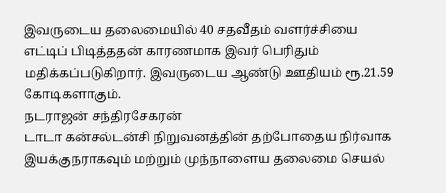இவருடைய தலைமையில் 40 சதவீதம் வளர்ச்சியை எட்டிப் பிடித்ததன் காரணமாக இவர் பெரிதும் மதிக்கப்படுகிறார். இவருடைய ஆண்டு ஊதியம் ரூ.21.59 கோடிகளாகும்.
நடராஜன் சந்திரசேகரன்
டாடா கன்சல்டன்சி நிறுவனத்தின் தற்போதைய நிர்வாக இயக்குநராகவும் மற்றும் முந்நாளைய தலைமை செயல்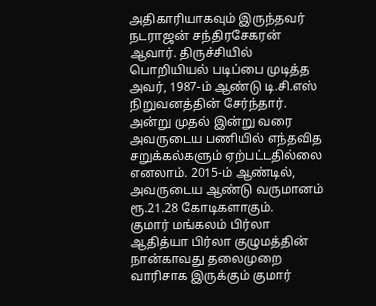அதிகாரியாகவும் இருந்தவர் நடராஜன் சந்திரசேகரன் ஆவார். திருச்சியில் பொறியியல் படிப்பை முடித்த அவர், 1987-ம் ஆண்டு டி.சி.எஸ் நிறுவனத்தின் சேர்ந்தார்.
அன்று முதல் இன்று வரை அவருடைய பணியில் எந்தவித சறுக்கல்களும் ஏற்பட்டதில்லை எனலாம். 2015-ம் ஆண்டில், அவருடைய ஆண்டு வருமானம் ரூ.21.28 கோடிகளாகும்.
குமார் மங்கலம் பிர்லா
ஆதித்யா பிர்லா குழுமத்தின் நான்காவது தலைமுறை வாரிசாக இருக்கும் குமார்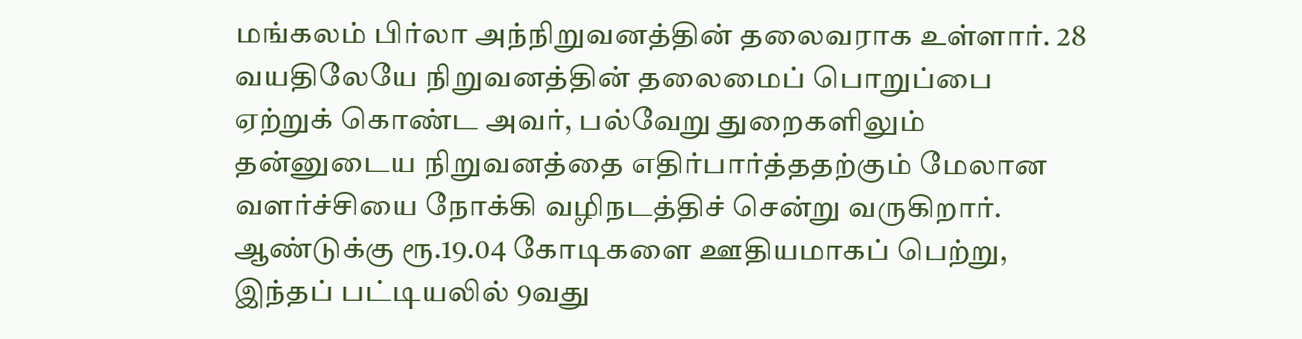மங்கலம் பிர்லா அந்நிறுவனத்தின் தலைவராக உள்ளார். 28 வயதிலேயே நிறுவனத்தின் தலைமைப் பொறுப்பை ஏற்றுக் கொண்ட அவர், பல்வேறு துறைகளிலும் தன்னுடைய நிறுவனத்தை எதிர்பார்த்ததற்கும் மேலான வளர்ச்சியை நோக்கி வழிநடத்திச் சென்று வருகிறார்.
ஆண்டுக்கு ரூ.19.04 கோடிகளை ஊதியமாகப் பெற்று, இந்தப் பட்டியலில் 9வது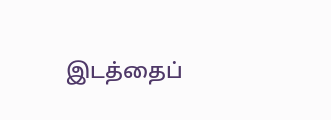இடத்தைப்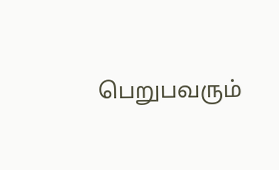பெறுபவரும்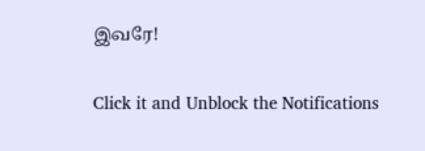இவரே!


Click it and Unblock the Notifications